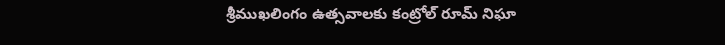శ్రీముఖలింగం ఉత్సవాలకు కంట్రోల్ రూమ్ నిఘా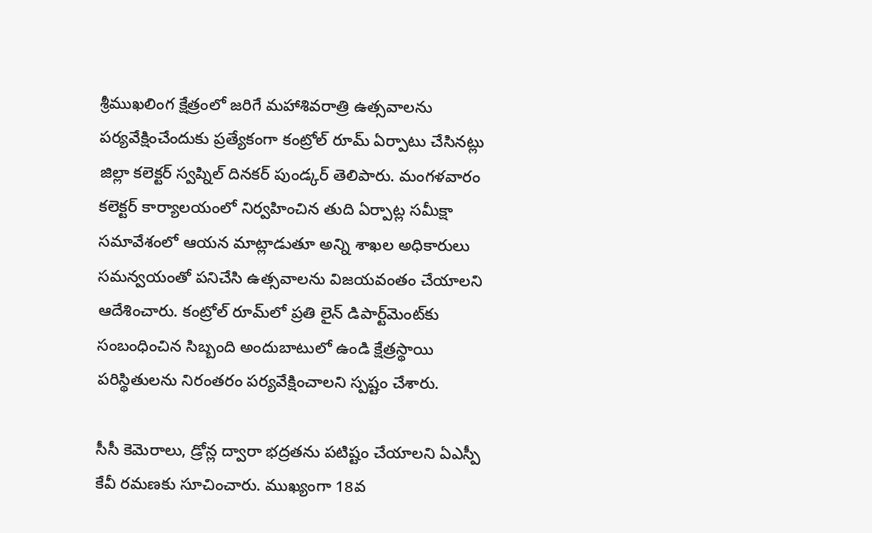శ్రీముఖలింగ క్షేత్రంలో జరిగే మహాశివరాత్రి ఉత్సవాలను పర్యవేక్షించేందుకు ప్రత్యేకంగా కంట్రోల్ రూమ్ ఏర్పాటు చేసినట్లు జిల్లా కలెక్టర్ స్వప్నిల్ దినకర్ పుండ్కర్ తెలిపారు. మంగళవారం కలెక్టర్ కార్యాలయంలో నిర్వహించిన తుది ఏర్పాట్ల సమీక్షా సమావేశంలో ఆయన మాట్లాడుతూ అన్ని శాఖల అధికారులు సమన్వయంతో పనిచేసి ఉత్సవాలను విజయవంతం చేయాలని ఆదేశించారు. కంట్రోల్ రూమ్‌లో ప్రతి లైన్ డిపార్ట్‌మెంట్‌కు సంబంధించిన సిబ్బంది అందుబాటులో ఉండి క్షేత్రస్థాయి పరిస్థితులను నిరంతరం పర్యవేక్షించాలని స్పష్టం చేశారు.

సీసీ కెమెరాలు, డ్రోన్ల ద్వారా భద్రతను పటిష్టం చేయాలని ఏఎస్పీ కేవీ రమణకు సూచించారు. ముఖ్యంగా 18వ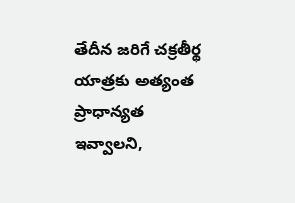తేదీన జరిగే చక్రతీర్థ యాత్రకు అత్యంత ప్రాధాన్యత ఇవ్వాలని,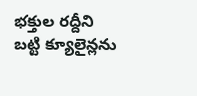భక్తుల రద్దీని బట్టి క్యూలైన్లను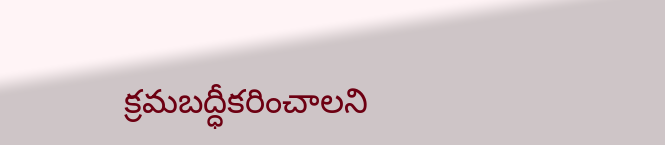క్రమబద్ధీకరించాలని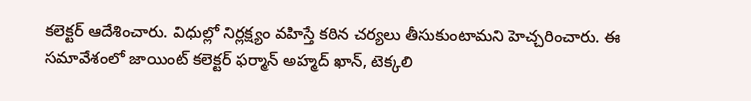కలెక్టర్ ఆదేశించారు. విధుల్లో నిర్లక్ష్యం వహిస్తే కఠిన చర్యలు తీసుకుంటామని హెచ్చరించారు. ఈ సమావేశంలో జాయింట్ కలెక్టర్ ఫర్మాన్ అహ్మద్ ఖాన్, టెక్కలి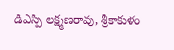డిఎస్పి లక్ష్మణరావు, శ్రీకాకుళం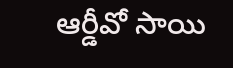ఆర్డీవో సాయి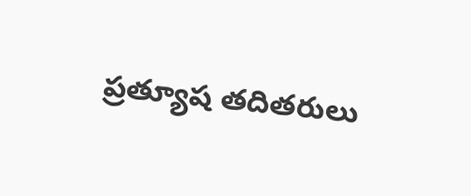ప్రత్యూష తదితరులు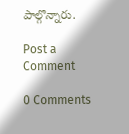పాల్గొన్నారు.

Post a Comment

0 Comments